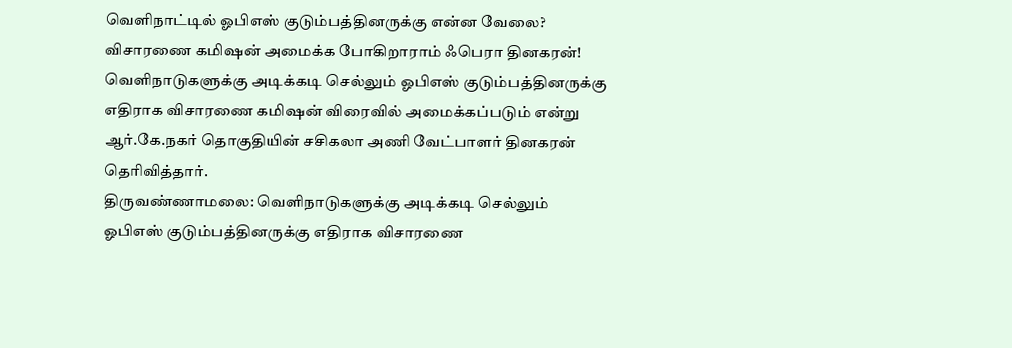வெளிநாட்டில் ஓபிஎஸ் குடும்பத்தினருக்கு என்ன வேலை? விசாரணை கமிஷன் அமைக்க போகிறாராம் ஃபெரா தினகரன்!
வெளிநாடுகளுக்கு அடிக்கடி செல்லும் ஓபிஎஸ் குடும்பத்தினருக்கு எதிராக விசாரணை கமிஷன் விரைவில் அமைக்கப்படும் என்று ஆர்.கே.நகர் தொகுதியின் சசிகலா அணி வேட்பாளர் தினகரன் தெரிவித்தார்.
திருவண்ணாமலை: வெளிநாடுகளுக்கு அடிக்கடி செல்லும் ஓபிஎஸ் குடும்பத்தினருக்கு எதிராக விசாரணை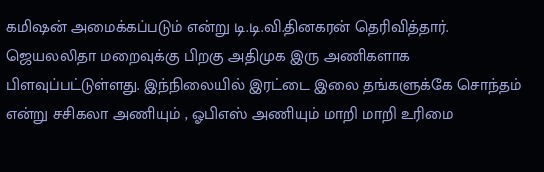கமிஷன் அமைக்கப்படும் என்று டி.டி.வி.தினகரன் தெரிவித்தார்.
ஜெயலலிதா மறைவுக்கு பிறகு அதிமுக இரு அணிகளாக பிளவுப்பட்டுள்ளது. இந்நிலையில் இரட்டை இலை தங்களுக்கே சொந்தம் என்று சசிகலா அணியும் , ஓபிஎஸ் அணியும் மாறி மாறி உரிமை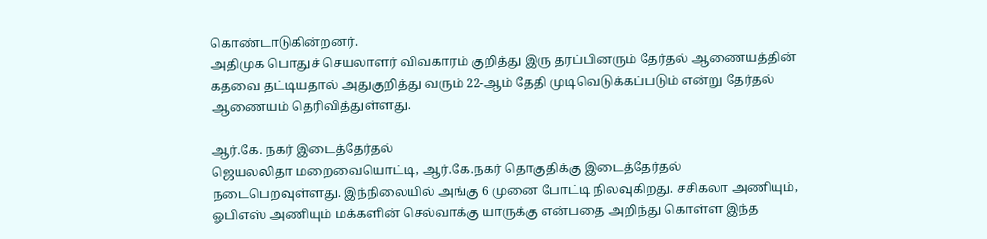கொண்டாடுகின்றனர்.
அதிமுக பொதுச் செயலாளர் விவகாரம் குறித்து இரு தரப்பினரும் தேர்தல் ஆணையத்தின் கதவை தட்டியதால் அதுகுறித்து வரும் 22-ஆம் தேதி முடிவெடுக்கப்படும் என்று தேர்தல் ஆணையம் தெரிவித்துள்ளது.

ஆர்.கே. நகர் இடைத்தேர்தல்
ஜெயலலிதா மறைவையொட்டி, ஆர்.கே.நகர் தொகுதிக்கு இடைத்தேர்தல் நடைபெறவுள்ளது. இந்நிலையில் அங்கு 6 முனை போட்டி நிலவுகிறது. சசிகலா அணியும், ஓபிஎஸ் அணியும் மக்களின் செல்வாக்கு யாருக்கு என்பதை அறிந்து கொள்ள இந்த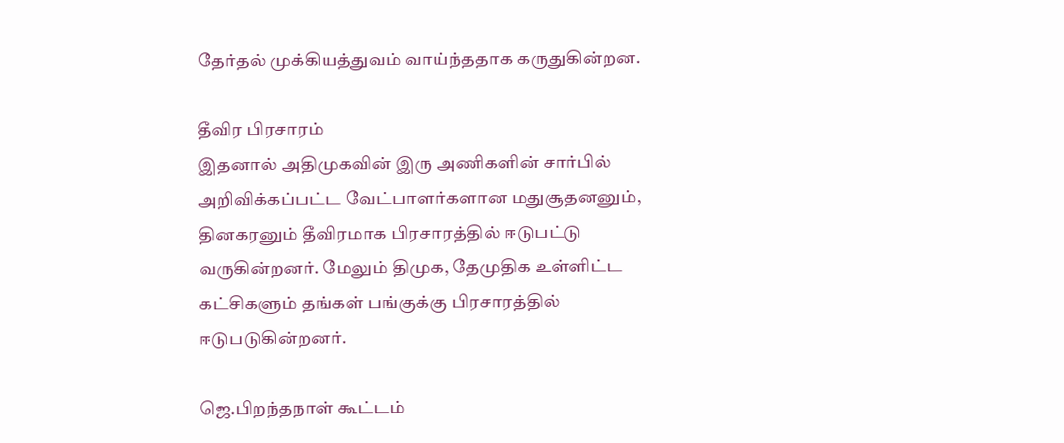தேர்தல் முக்கியத்துவம் வாய்ந்ததாக கருதுகின்றன.

தீவிர பிரசாரம்
இதனால் அதிமுகவின் இரு அணிகளின் சார்பில் அறிவிக்கப்பட்ட வேட்பாளர்களான மதுசூதனனும், தினகரனும் தீவிரமாக பிரசாரத்தில் ஈடுபட்டு வருகின்றனர். மேலும் திமுக, தேமுதிக உள்ளிட்ட கட்சிகளும் தங்கள் பங்குக்கு பிரசாரத்தில் ஈடுபடுகின்றனர்.

ஜெ.பிறந்தநாள் கூட்டம்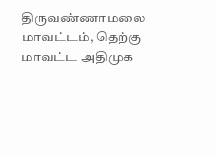திருவண்ணாமலை மாவட்டம், தெற்கு மாவட்ட அதிமுக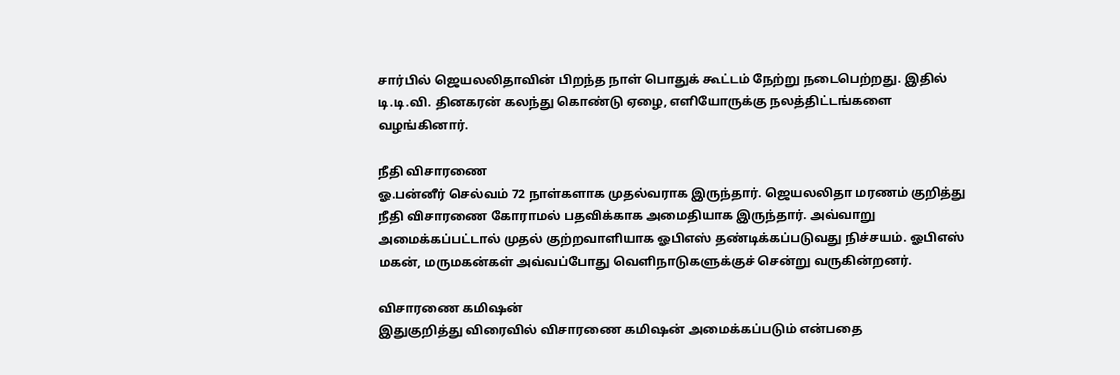சார்பில் ஜெயலலிதாவின் பிறந்த நாள் பொதுக் கூட்டம் நேற்று நடைபெற்றது. இதில் டி.டி.வி. தினகரன் கலந்து கொண்டு ஏழை, எளியோருக்கு நலத்திட்டங்களை வழங்கினார்.

நீதி விசாரணை
ஓ.பன்னீர் செல்வம் 72 நாள்களாக முதல்வராக இருந்தார். ஜெயலலிதா மரணம் குறித்து நீதி விசாரணை கோராமல் பதவிக்காக அமைதியாக இருந்தார். அவ்வாறு அமைக்கப்பட்டால் முதல் குற்றவாளியாக ஓபிஎஸ் தண்டிக்கப்படுவது நிச்சயம். ஓபிஎஸ் மகன், மருமகன்கள் அவ்வப்போது வெளிநாடுகளுக்குச் சென்று வருகின்றனர்.

விசாரணை கமிஷன்
இதுகுறித்து விரைவில் விசாரணை கமிஷன் அமைக்கப்படும் என்பதை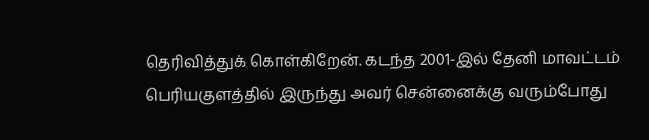தெரிவித்துக் கொள்கிறேன். கடந்த 2001-இல் தேனி மாவட்டம் பெரியகுளத்தில் இருந்து அவர் சென்னைக்கு வரும்போது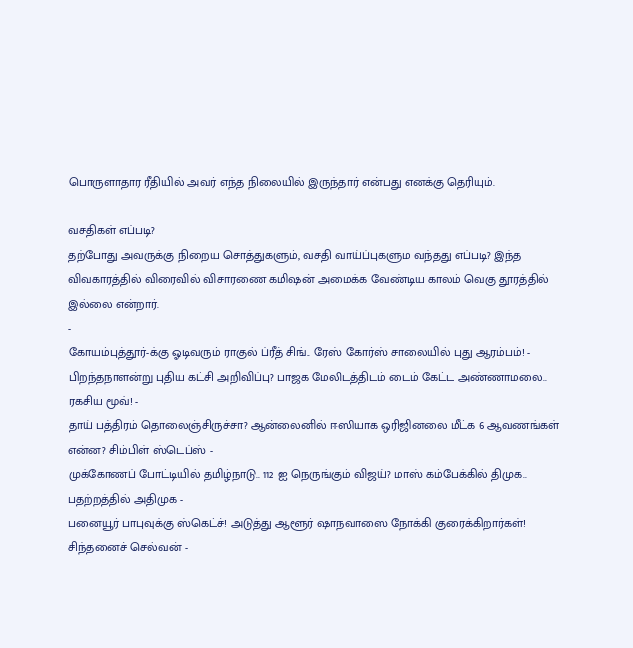பொருளாதார ரீதியில் அவர் எந்த நிலையில் இருந்தார் என்பது எனக்கு தெரியும்.

வசதிகள் எப்படி?
தற்போது அவருக்கு நிறைய சொத்துகளும், வசதி வாய்ப்புகளும வந்தது எப்படி? இந்த விவகாரத்தில் விரைவில் விசாரணை கமிஷன் அமைக்க வேண்டிய காலம் வெகு தூரத்தில் இல்லை என்றார்.
-
கோயம்புத்தூர்-க்கு ஓடிவரும் ராகுல் ப்ரீத் சிங்.. ரேஸ் கோர்ஸ் சாலையில் புது ஆரம்பம்! -
பிறந்தநாளன்று புதிய கட்சி அறிவிப்பு? பாஜக மேலிடத்திடம் டைம் கேட்ட அண்ணாமலை.. ரகசிய மூவ்! -
தாய் பத்திரம் தொலைஞ்சிருச்சா? ஆன்லைனில் ஈஸியாக ஒரிஜினலை மீட்க 6 ஆவணங்கள் என்ன? சிம்பிள் ஸ்டெப்ஸ் -
முக்கோணப் போட்டியில் தமிழ்நாடு.. 112 ஐ நெருங்கும் விஜய்? மாஸ் கம்பேக்கில் திமுக.. பதற்றத்தில் அதிமுக -
பனையூர் பாபுவுக்கு ஸ்கெட்ச்! அடுத்து ஆளூர் ஷாநவாஸை நோக்கி குரைக்கிறார்கள்! சிந்தனைச் செல்வன் -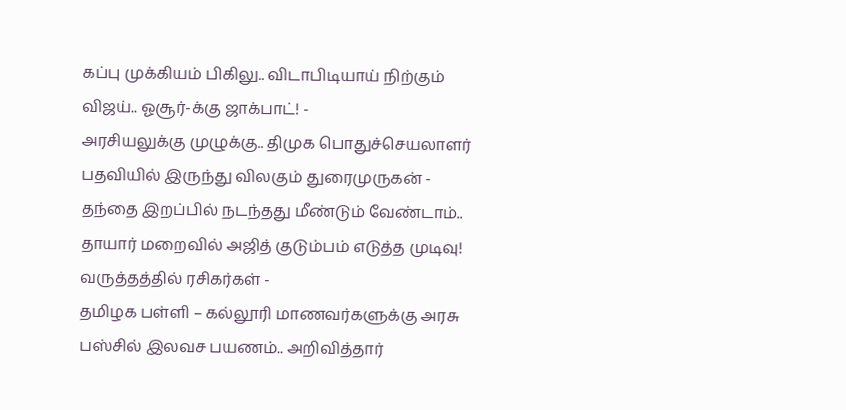கப்பு முக்கியம் பிகிலு.. விடாபிடியாய் நிற்கும் விஜய்.. ஓசூர்-க்கு ஜாக்பாட்! -
அரசியலுக்கு முழுக்கு.. திமுக பொதுச்செயலாளர் பதவியில் இருந்து விலகும் துரைமுருகன் -
தந்தை இறப்பில் நடந்தது மீண்டும் வேண்டாம்.. தாயார் மறைவில் அஜித் குடும்பம் எடுத்த முடிவு! வருத்தத்தில் ரசிகர்கள் -
தமிழக பள்ளி – கல்லூரி மாணவர்களுக்கு அரசு பஸ்சில் இலவச பயணம்.. அறிவித்தார்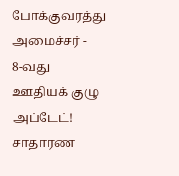போக்குவரத்து அமைச்சர் -
8-வது ஊதியக் குழு அப்டேட்! சாதாரண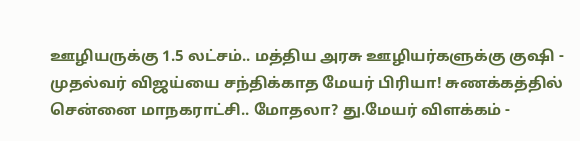ஊழியருக்கு 1.5 லட்சம்.. மத்திய அரசு ஊழியர்களுக்கு குஷி -
முதல்வர் விஜய்யை சந்திக்காத மேயர் பிரியா! சுணக்கத்தில் சென்னை மாநகராட்சி.. மோதலா? து.மேயர் விளக்கம் -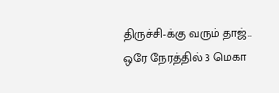திருச்சி-க்கு வரும் தாஜ்.. ஒரே நேரத்தில் 3 மெகா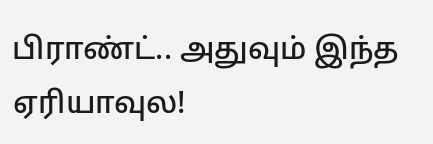பிராண்ட்.. அதுவும் இந்த ஏரியாவுல!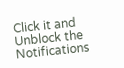Click it and Unblock the Notifications